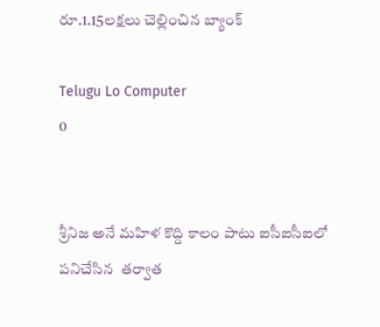రూ.1.15లక్షలు చెల్లించిన బ్యాంక్

Telugu Lo Computer
0


శ్రీనిజ అనే మహిళ కొద్ది కాలం పాటు ఐసీఐసీఐలో పనిచేసిన  తర్వాత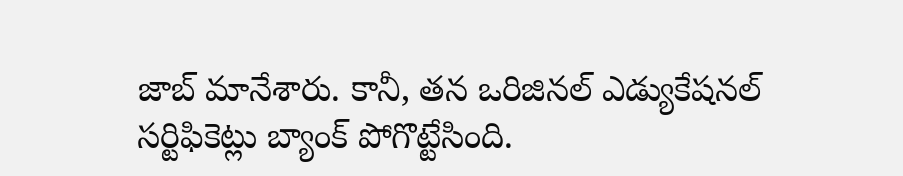జాబ్ మానేశారు. కానీ, తన ఒరిజినల్ ఎడ్యుకేషనల్ సర్టిఫికెట్లు బ్యాంక్ పోగొట్టేసింది.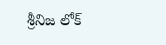శ్రీనిజ లోక్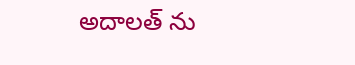అదాలత్ ను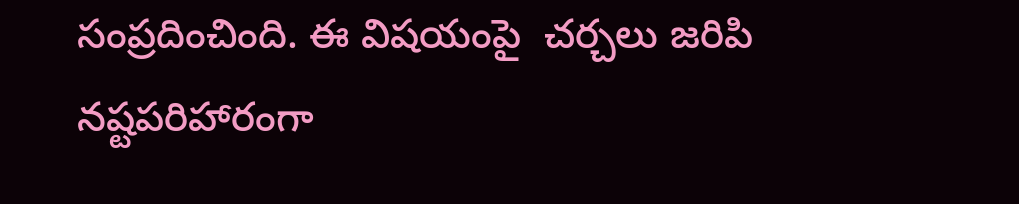సంప్రదించింది. ఈ విషయంపై  చర్చలు జరిపి నష్టపరిహారంగా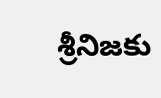శ్రీనిజకు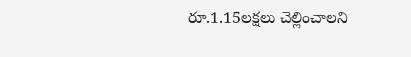రూ.1.15లక్షలు చెల్లించాలని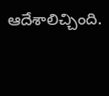ఆదేశాలిచ్చింది.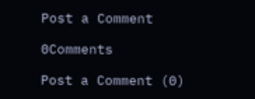Post a Comment

0Comments

Post a Comment (0)